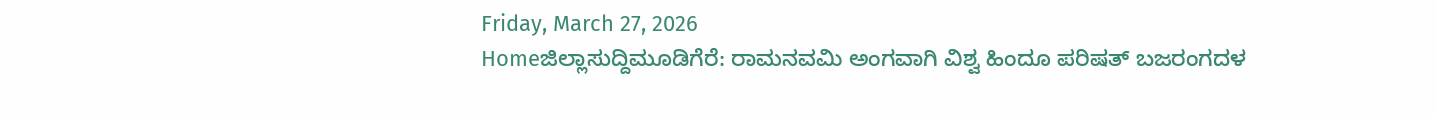Friday, March 27, 2026
Homeಜಿಲ್ಲಾಸುದ್ದಿಮೂಡಿಗೆರೆ: ರಾಮನವಮಿ ಅಂಗವಾಗಿ ವಿಶ್ವ ಹಿಂದೂ ಪರಿಷತ್ ಬಜರಂಗದಳ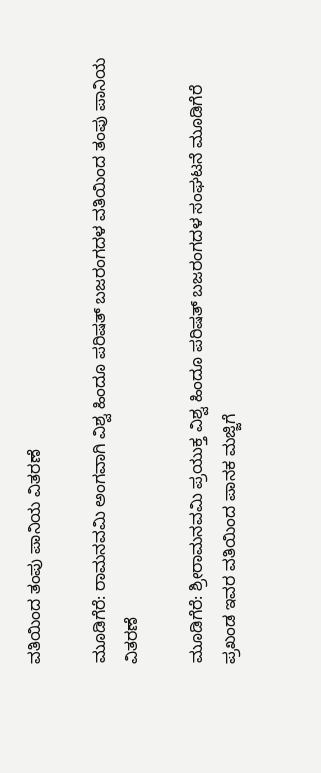ವತಿಯಿಂದ ತಂಪು ಪಾನಿಯ ವಿತರಣೆ

ಮೂಡಿಗೆರೆ: ರಾಮನವಮಿ ಅಂಗವಾಗಿ ವಿಶ್ವ ಹಿಂದೂ ಪರಿಷತ್ ಬಜರಂಗದಳ ವತಿಯಿಂದ ತಂಪು ಪಾನಿಯ ವಿತರಣೆ

ಮೂಡಿಗೆರೆ: ಶ್ರೀರಾಮನವಮಿ ಪ್ರಯುಕ್ತ ವಿಶ್ವ ಹಿಂದೂ ಪರಿಷತ್ ಬಜರಂಗದಳ ಸಂಘಟನೆ ಮೂಡಿಗೆರೆ ಪ್ರಖಂಡ ಇವರ ವತಿಯಿಂದ ಪಾನಕ ಮಜ್ಜಿಗೆ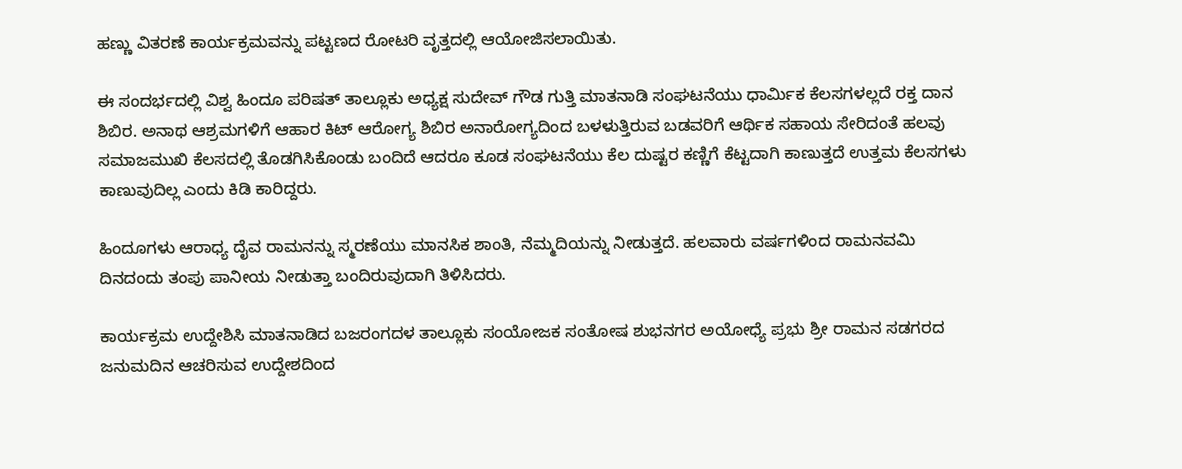ಹಣ್ಣು ವಿತರಣೆ ಕಾರ್ಯಕ್ರಮವನ್ನು ಪಟ್ಟಣದ ರೋಟರಿ ವೃತ್ತದಲ್ಲಿ ಆಯೋಜಿಸಲಾಯಿತು.

ಈ ಸಂದರ್ಭದಲ್ಲಿ ವಿಶ್ವ ಹಿಂದೂ ಪರಿಷತ್ ತಾಲ್ಲೂಕು ಅಧ್ಯಕ್ಷ ಸುದೇವ್ ಗೌಡ ಗುತ್ತಿ ಮಾತನಾಡಿ ಸಂಘಟನೆಯು ಧಾರ್ಮಿಕ ಕೆಲಸಗಳಲ್ಲದೆ ರಕ್ತ ದಾನ ಶಿಬಿರ. ಅನಾಥ ಆಶ್ರಮಗಳಿಗೆ ಆಹಾರ ಕಿಟ್ ಆರೋಗ್ಯ ಶಿಬಿರ ಅನಾರೋಗ್ಯದಿಂದ ಬಳಳುತ್ತಿರುವ ಬಡವರಿಗೆ ಆರ್ಥಿಕ ಸಹಾಯ ಸೇರಿದಂತೆ ಹಲವು ಸಮಾಜಮುಖಿ ಕೆಲಸದಲ್ಲಿ ತೊಡಗಿಸಿಕೊಂಡು ಬಂದಿದೆ ಆದರೂ ಕೂಡ ಸಂಘಟನೆಯು ಕೆಲ ದುಷ್ಟರ ಕಣ್ಣಿಗೆ ಕೆಟ್ಟದಾಗಿ ಕಾಣುತ್ತದೆ ಉತ್ತಮ ಕೆಲಸಗಳು ಕಾಣುವುದಿಲ್ಲ ಎಂದು ಕಿಡಿ ಕಾರಿದ್ದರು.

ಹಿಂದೂಗಳು ಆರಾಧ್ಯ ದೈವ ರಾಮನನ್ನು ಸ್ಮರಣೆಯು ಮಾನಸಿಕ ಶಾಂತಿ, ನೆಮ್ಮದಿಯನ್ನು ನೀಡುತ್ತದೆ. ಹಲವಾರು ವರ್ಷಗಳಿಂದ ರಾಮನವಮಿ ದಿನದಂದು ತಂಪು ಪಾನೀಯ ನೀಡುತ್ತಾ ಬಂದಿರುವುದಾಗಿ ತಿಳಿಸಿದರು.

ಕಾರ್ಯಕ್ರಮ ಉದ್ದೇಶಿಸಿ ಮಾತನಾಡಿದ ಬಜರಂಗದಳ ತಾಲ್ಲೂಕು ಸಂಯೋಜಕ ಸಂತೋಷ ಶುಭನಗರ ಅಯೋಧ್ಯೆ ಪ್ರಭು ಶ್ರೀ ರಾಮನ ಸಡಗರದ ಜನುಮದಿನ ಆಚರಿಸುವ ಉದ್ದೇಶದಿಂದ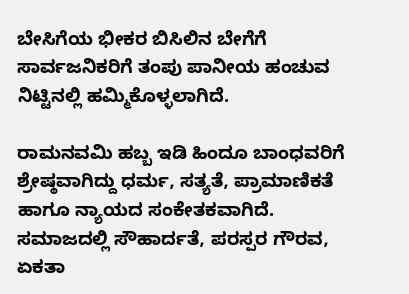ಬೇಸಿಗೆಯ ಭೀಕರ ಬಿಸಿಲಿನ ಬೇಗೆಗೆ ಸಾರ್ವಜನಿಕರಿಗೆ ತಂಪು ಪಾನೀಯ ಹಂಚುವ ನಿಟ್ಟಿನಲ್ಲಿ ಹಮ್ಮಿಕೊಳ್ಳಲಾಗಿದೆ.

ರಾಮನವಮಿ ಹಬ್ಬ ಇಡಿ ಹಿಂದೂ ಬಾಂಧವರಿಗೆ ಶ್ರೇಷ್ಠವಾಗಿದ್ದು ಧರ್ಮ, ಸತ್ಯತೆ, ಪ್ರಾಮಾಣಿಕತೆ ಹಾಗೂ ನ್ಯಾಯದ ಸಂಕೇತಕವಾಗಿದೆ. ಸಮಾಜದಲ್ಲಿ ಸೌಹಾರ್ದತೆ, ಪರಸ್ಪರ ಗೌರವ, ಏಕತಾ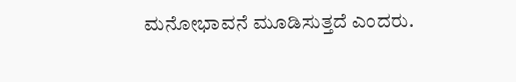ಮನೋಭಾವನೆ ಮೂಡಿಸುತ್ತದೆ ಎಂದರು.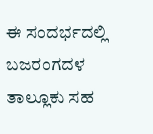ಈ ಸಂದರ್ಭದಲ್ಲಿ ಬಜರಂಗದಳ ತಾಲ್ಲೂಕು ಸಹ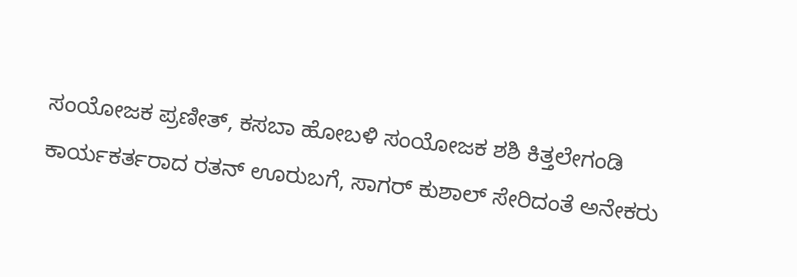ಸಂಯೋಜಕ ಪ್ರಣೀತ್, ಕಸಬಾ ಹೋಬಳಿ ಸಂಯೋಜಕ ಶಶಿ ಕಿತ್ತಲೇಗಂಡಿ ಕಾರ್ಯಕರ್ತರಾದ ರತನ್ ಊರುಬಗೆ, ಸಾಗರ್ ಕುಶಾಲ್ ಸೇರಿದಂತೆ ಅನೇಕರು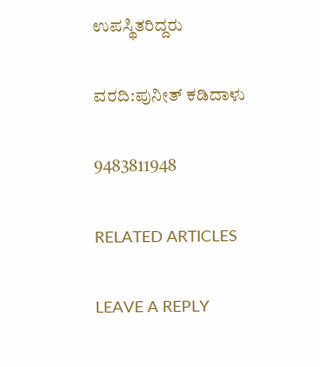ಉಪಸ್ಥಿತರಿದ್ದರು

ವರದಿ:ಪುನೀತ್ ಕಡಿದಾಳು

9483811948

RELATED ARTICLES

LEAVE A REPLY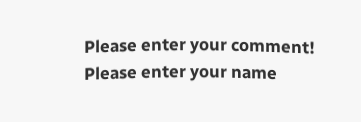Please enter your comment!
Please enter your name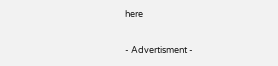here

- Advertisment -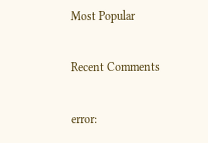Most Popular

Recent Comments

error: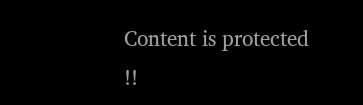Content is protected !!